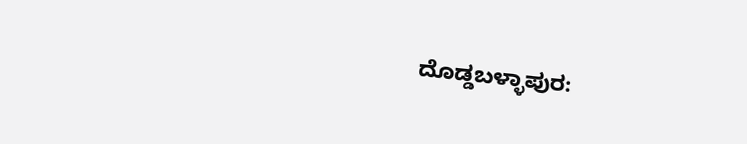ದೊಡ್ಡಬಳ್ಳಾಪುರ: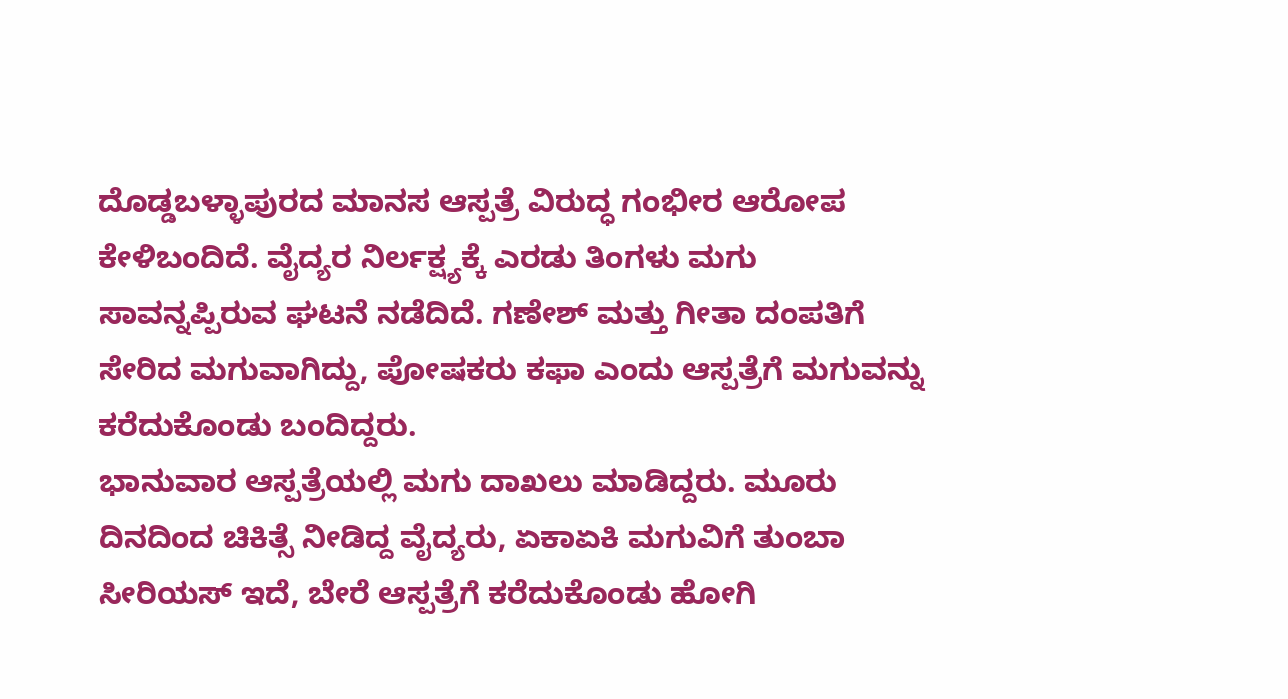ದೊಡ್ಡಬಳ್ಳಾಪುರದ ಮಾನಸ ಆಸ್ಪತ್ರೆ ವಿರುದ್ಧ ಗಂಭೀರ ಆರೋಪ ಕೇಳಿಬಂದಿದೆ. ವೈದ್ಯರ ನಿರ್ಲಕ್ಷ್ಯಕ್ಕೆ ಎರಡು ತಿಂಗಳು ಮಗು ಸಾವನ್ನಪ್ಪಿರುವ ಘಟನೆ ನಡೆದಿದೆ. ಗಣೇಶ್ ಮತ್ತು ಗೀತಾ ದಂಪತಿಗೆ ಸೇರಿದ ಮಗುವಾಗಿದ್ದು, ಪೋಷಕರು ಕಫಾ ಎಂದು ಆಸ್ಪತ್ರೆಗೆ ಮಗುವನ್ನು ಕರೆದುಕೊಂಡು ಬಂದಿದ್ದರು.
ಭಾನುವಾರ ಆಸ್ಪತ್ರೆಯಲ್ಲಿ ಮಗು ದಾಖಲು ಮಾಡಿದ್ದರು. ಮೂರು ದಿನದಿಂದ ಚಿಕಿತ್ಸೆ ನೀಡಿದ್ದ ವೈದ್ಯರು, ಏಕಾಏಕಿ ಮಗುವಿಗೆ ತುಂಬಾ ಸೀರಿಯಸ್ ಇದೆ, ಬೇರೆ ಆಸ್ಪತ್ರೆಗೆ ಕರೆದುಕೊಂಡು ಹೋಗಿ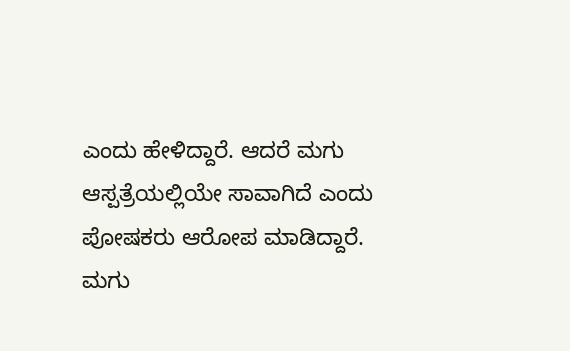ಎಂದು ಹೇಳಿದ್ದಾರೆ. ಆದರೆ ಮಗು ಆಸ್ಪತ್ರೆಯಲ್ಲಿಯೇ ಸಾವಾಗಿದೆ ಎಂದು ಪೋಷಕರು ಆರೋಪ ಮಾಡಿದ್ದಾರೆ.
ಮಗು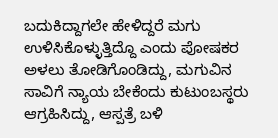ಬದುಕಿದ್ದಾಗಲೇ ಹೇಳಿದ್ದರೆ ಮಗು ಉಳಿಸಿಕೊಳ್ಳುತ್ತಿದ್ದೊ ಎಂದು ಪೋಷಕರ ಅಳಲು ತೋಡಿಗೊಂಡಿದ್ದು, ಮಗುವಿನ ಸಾವಿಗೆ ನ್ಯಾಯ ಬೇಕೆಂದು ಕುಟುಂಬಸ್ಥರು ಆಗ್ರಹಿಸಿದ್ದು, ಆಸ್ಪತ್ರೆ ಬಳಿ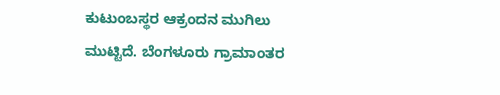ಕುಟುಂಬಸ್ಥರ ಆಕ್ರಂದನ ಮುಗಿಲು ಮುಟ್ಟಿದೆ. ಬೆಂಗಳೂರು ಗ್ರಾಮಾಂತರ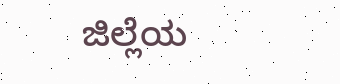ಜಿಲ್ಲೆಯ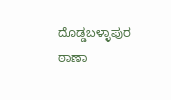ದೊಡ್ಡಬಳ್ಳಾಪುರ ಠಾಣಾ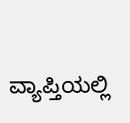ವ್ಯಾಪ್ತಿಯಲ್ಲಿ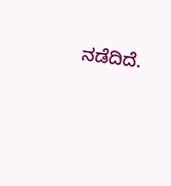ನಡೆದಿದೆ.